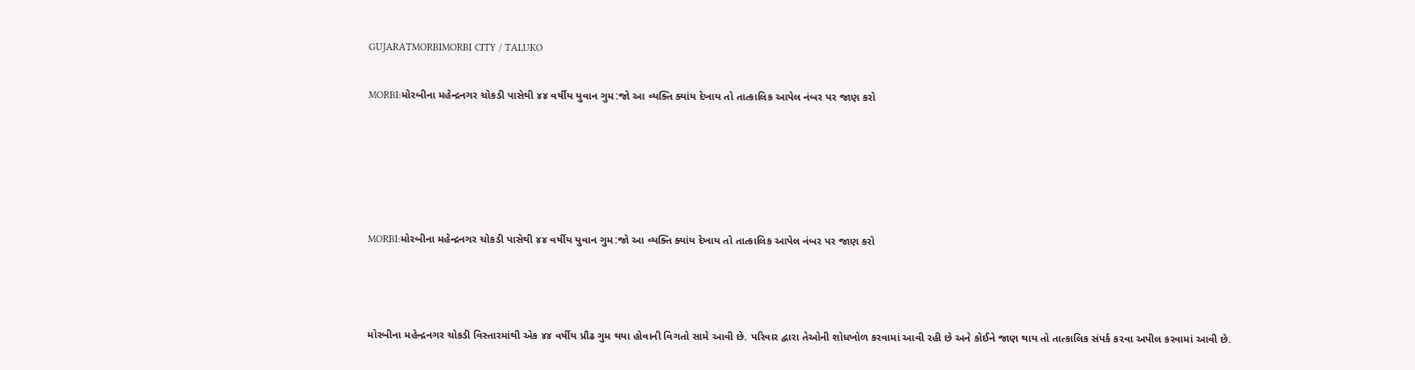GUJARATMORBIMORBI CITY / TALUKO

MORBI:મોરબીના મહેન્દ્રનગર ચોકડી પાસેથી ૪૪ વર્ષીય યુવાન ગુમ:જો આ વ્યક્તિ ક્યાંય દેખાય તો તાત્કાલિક આપેલ નંબર પર જાણ કરો





MORBI:મોરબીના મહેન્દ્રનગર ચોકડી પાસેથી ૪૪ વર્ષીય યુવાન ગુમ:જો આ વ્યક્તિ ક્યાંય દેખાય તો તાત્કાલિક આપેલ નંબર પર જાણ કરો



મોરબીના મહેન્દ્રનગર ચોકડી વિસ્તારમાંથી એક ૪૪ વર્ષીય પ્રૌઢ ગુમ થયા હોવાની વિગતો સામે આવી છે. પરિવાર દ્વારા તેઓની શોધખોળ કરવામાં આવી રહી છે અને કોઈને જાણ થાય તો તાત્કાલિક સંપર્ક કરવા અપીલ કરવામાં આવી છે.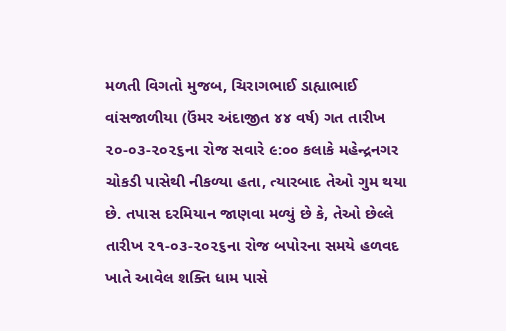મળતી વિગતો મુજબ, ચિરાગભાઈ ડાહ્યાભાઈ વાંસજાળીયા (ઉંમર અંદાજીત ૪૪ વર્ષ) ગત તારીખ ૨૦-૦૩-૨૦૨૬ના રોજ સવારે ૯:૦૦ કલાકે મહેન્દ્રનગર ચોકડી પાસેથી નીકળ્યા હતા, ત્યારબાદ તેઓ ગુમ થયા છે. તપાસ દરમિયાન જાણવા મળ્યું છે કે, તેઓ છેલ્લે તારીખ ૨૧-૦૩-૨૦૨૬ના રોજ બપોરના સમયે હળવદ ખાતે આવેલ શક્તિ ધામ પાસે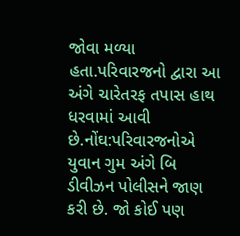જોવા મળ્યા હતા.પરિવારજનો દ્વારા આ અંગે ચારેતરફ તપાસ હાથ ધરવામાં આવી છે.નોંઘ:પરિવારજનોએ યુવાન ગુમ અંગે બિ ડીવીઝન પોલીસને જાણ કરી છે. જો કોઈ પણ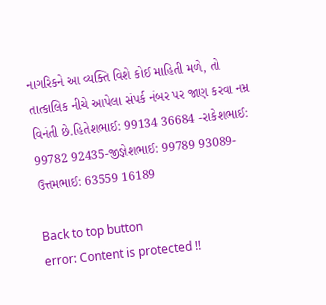નાગરિકને આ વ્યક્તિ વિશે કોઈ માહિતી મળે, તો તાત્કાલિક નીચે આપેલા સંપર્ક નંબર પર જાણ કરવા નમ્ર વિનંતી છે.હિતેશભાઈ: 99134 36684 -રાકેશભાઈ: 99782 92435-જીજ્ઞેશભાઈ: 99789 93089-ઉત્તમભાઈ: 63559 16189

Back to top button
error: Content is protected !!